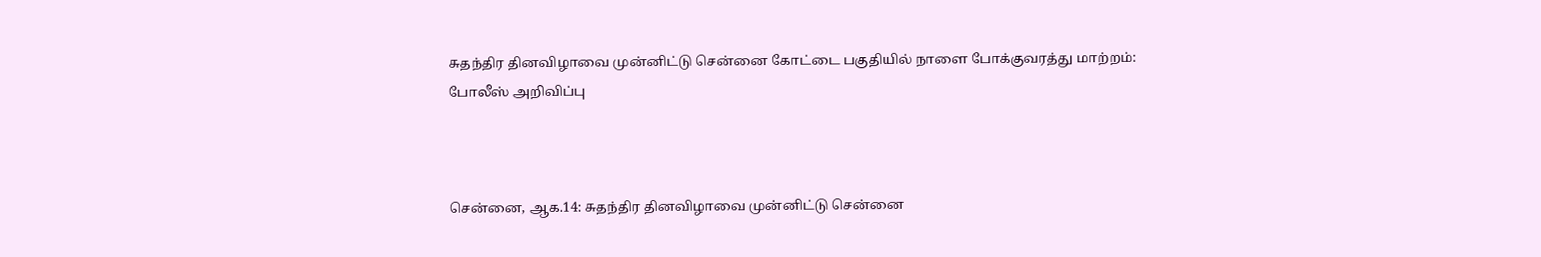சுதந்திர தினவிழாவை முன்னிட்டு சென்னை கோட்டை பகுதியில் நாளை போக்குவரத்து மாற்றம்: போலீஸ் அறிவிப்பு



சென்னை, ஆக.14: சுதந்திர தினவிழாவை முன்னிட்டு சென்னை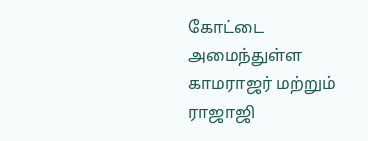கோட்டை அமைந்துள்ள காமராஜர் மற்றும் ராஜாஜி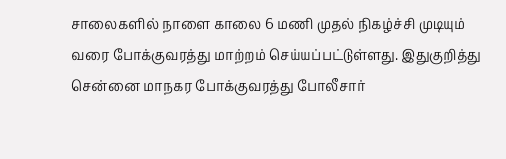சாலைகளில் நாளை காலை 6 மணி முதல் நிகழ்ச்சி முடியும் வரை போக்குவரத்து மாற்றம் செய்யப்பட்டுள்ளது. இதுகுறித்து சென்னை மாநகர போக்குவரத்து போலீசார்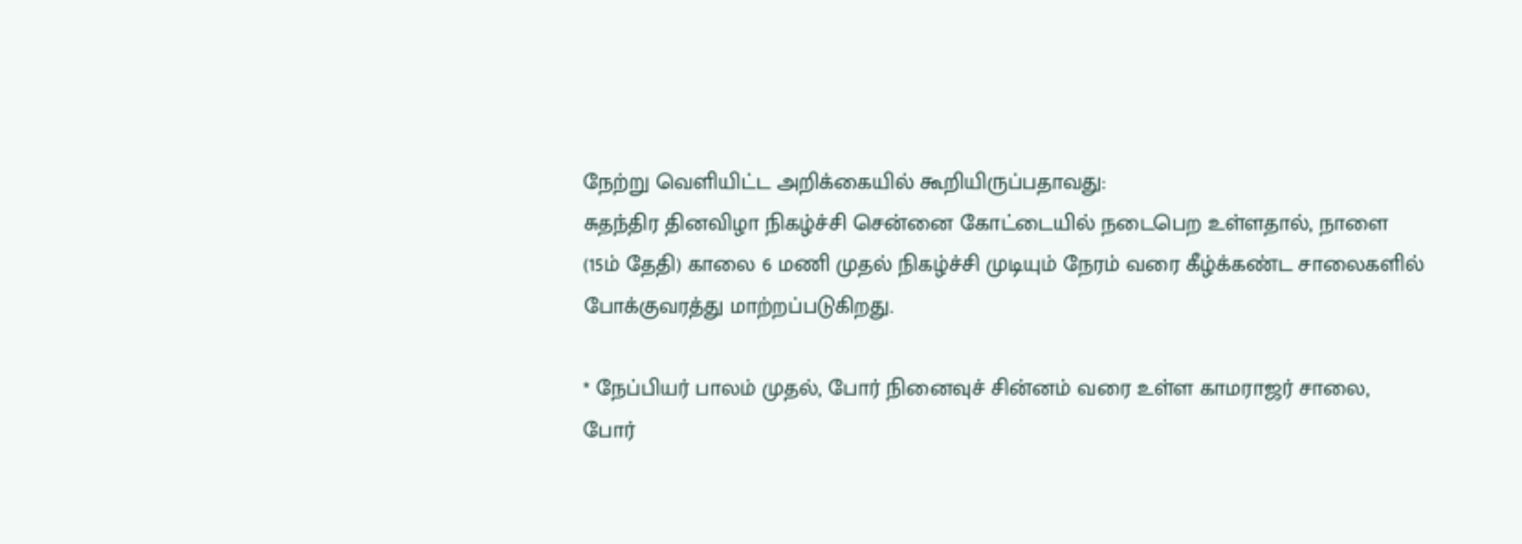நேற்று வெளியிட்ட அறிக்கையில் கூறியிருப்பதாவது:
சுதந்திர தினவிழா நிகழ்ச்சி சென்னை கோட்டையில் நடைபெற உள்ளதால், நாளை (15ம் தேதி) காலை 6 மணி முதல் நிகழ்ச்சி முடியும் நேரம் வரை கீழ்க்கண்ட சாலைகளில் போக்குவரத்து மாற்றப்படுகிறது.

* நேப்பியர் பாலம் முதல், போர் நினைவுச் சின்னம் வரை உள்ள காமராஜர் சாலை, போர்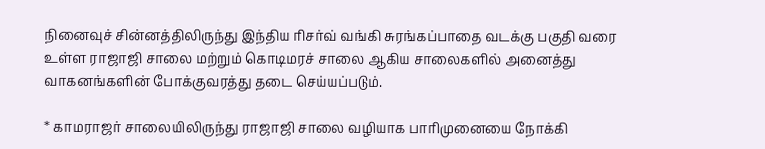நினைவுச் சின்னத்திலிருந்து இந்திய ரிசர்வ் வங்கி சுரங்கப்பாதை வடக்கு பகுதி வரை உள்ள ராஜாஜி சாலை மற்றும் கொடிமரச் சாலை ஆகிய சாலைகளில் அனைத்து வாகனங்களின் போக்குவரத்து தடை செய்யப்படும்.

* காமராஜர் சாலையிலிருந்து ராஜாஜி சாலை வழியாக பாரிமுனையை நோக்கி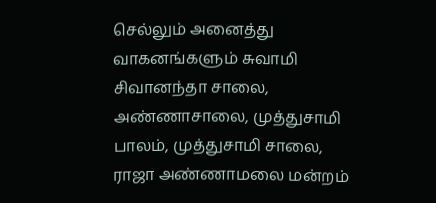செல்லும் அனைத்து வாகனங்களும் சுவாமி சிவானந்தா சாலை, அண்ணாசாலை, முத்துசாமி பாலம், முத்துசாமி சாலை, ராஜா அண்ணாமலை மன்றம்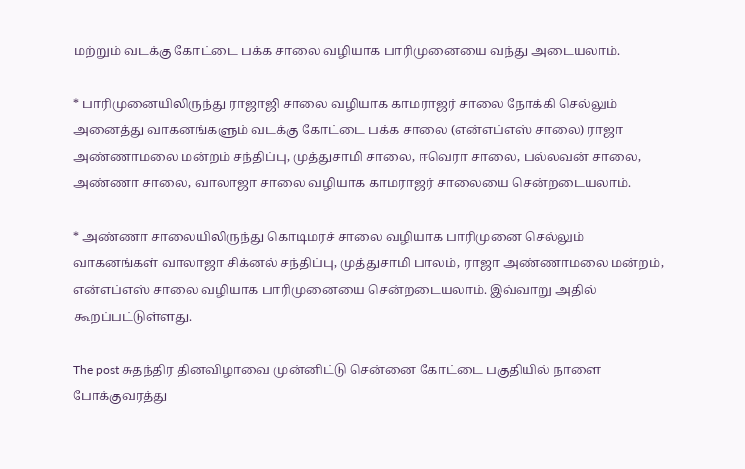மற்றும் வடக்கு கோட்டை பக்க சாலை வழியாக பாரிமுனையை வந்து அடையலாம்.

* பாரிமுனையிலிருந்து ராஜாஜி சாலை வழியாக காமராஜர் சாலை நோக்கி செல்லும் அனைத்து வாகனங்களும் வடக்கு கோட்டை பக்க சாலை (என்எப்எஸ் சாலை) ராஜா அண்ணாமலை மன்றம் சந்திப்பு, முத்துசாமி சாலை, ஈவெரா சாலை, பல்லவன் சாலை, அண்ணா சாலை, வாலாஜா சாலை வழியாக காமராஜர் சாலையை சென்றடையலாம்.

* அண்ணா சாலையிலிருந்து கொடிமரச் சாலை வழியாக பாரிமுனை செல்லும் வாகனங்கள் வாலாஜா சிக்னல் சந்திப்பு, முத்துசாமி பாலம், ராஜா அண்ணாமலை மன்றம், என்எப்எஸ் சாலை வழியாக பாரிமுனையை சென்றடையலாம். இவ்வாறு அதில் கூறப்பட்டுள்ளது.

The post சுதந்திர தினவிழாவை முன்னிட்டு சென்னை கோட்டை பகுதியில் நாளை போக்குவரத்து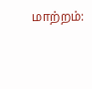மாற்றம்: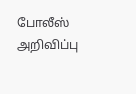போலீஸ் அறிவிப்பு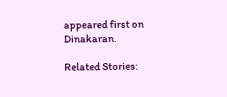appeared first on Dinakaran.

Related Stories: